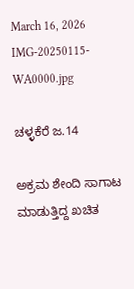March 16, 2026
IMG-20250115-WA0000.jpg

ಚಳ್ಳಕೆರೆ ಜ.14

ಅಕ್ರಮ ಶೇಂದಿ ಸಾಗಾಟ ಮಾಡುತ್ತಿದ್ದ ಖಚಿತ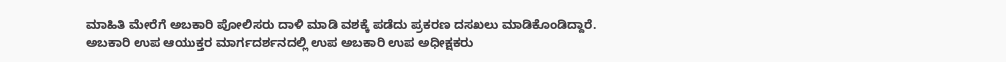ಮಾಹಿತಿ ಮೇರೆಗೆ ಅಬಕಾರಿ ಪೋಲಿಸರು ದಾಳಿ ಮಾಡಿ ವಶಕ್ಕೆ ಪಡೆದು ಪ್ರಕರಣ ದಸಖಲು ಮಾಡಿಕೊಂಡಿದ್ದಾರೆ.
ಅಬಕಾರಿ ಉಪ ಆಯುಕ್ತರ ಮಾರ್ಗದರ್ಶನದಲ್ಲಿ ಉಪ ಅಬಕಾರಿ ಉಪ ಅಧೀಕ್ಷಕರು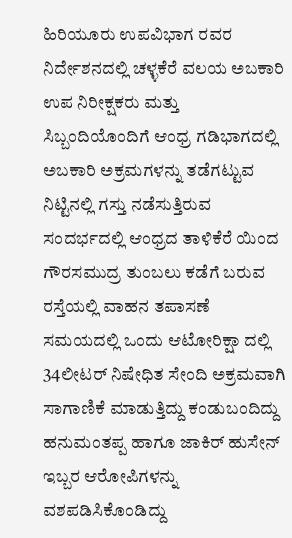ಹಿರಿಯೂರು ಉಪವಿಭಾಗ ರವರ ನಿರ್ದೇಶನದಲ್ಲಿ ಚಳ್ಳಕೆರೆ ವಲಯ ಅಬಕಾರಿ ಉಪ ನಿರೀಕ್ಷಕರು ಮತ್ತು ಸಿಬ್ಬಂದಿಯೊಂದಿಗೆ ಆಂಧ್ರ ಗಡಿಭಾಗದಲ್ಲಿ ಅಬಕಾರಿ ಅಕ್ರಮಗಳನ್ನು ತಡೆಗಟ್ಟುವ ನಿಟ್ಟಿನಲ್ಲಿ ಗಸ್ತು ನಡೆಸುತ್ತಿರುವ ಸಂದರ್ಭದಲ್ಲಿ ಆಂಧ್ರದ ತಾಳಿಕೆರೆ ಯಿಂದ ಗೌರಸಮುದ್ರ ತುಂಬಲು ಕಡೆಗೆ ಬರುವ ರಸ್ತೆಯಲ್ಲಿ ವಾಹನ ತಪಾಸಣೆ ಸಮಯದಲ್ಲಿ ಒಂದು ಆಟೋರಿಕ್ಷಾ ದಲ್ಲಿ 34ಲೀಟರ್ ನಿಷೇಧಿತ ಸೇಂದಿ ಅಕ್ರಮವಾಗಿ ಸಾಗಾಣಿಕೆ ಮಾಡುತ್ತಿದ್ದು ಕಂಡುಬಂದಿದ್ದು ಹನುಮಂತಪ್ಪ ಹಾಗೂ ಜಾಕಿರ್ ಹುಸೇನ್ ಇಬ್ಬರ ಆರೋಪಿಗಳನ್ನು ವಶಪಡಿಸಿಕೊಂಡಿದ್ದು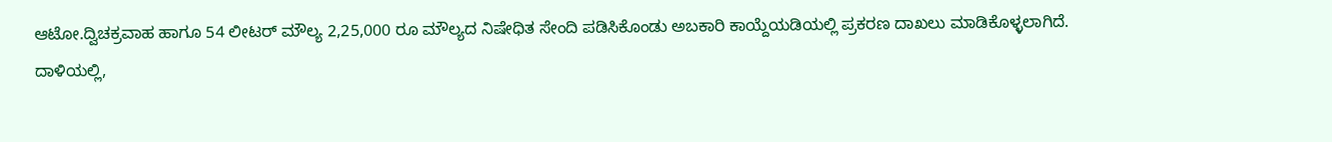ಆಟೋ.ದ್ವಿಚಕ್ರವಾಹ ಹಾಗೂ 54 ಲೀಟರ್ ಮೌಲ್ಯ 2,25,000 ರೂ ಮೌಲ್ಯದ ನಿಷೇಧಿತ ಸೇಂದಿ ಪಡಿಸಿಕೊಂಡು ಅಬಕಾರಿ ಕಾಯ್ದೆಯಡಿಯಲ್ಲಿ ಪ್ರಕರಣ ದಾಖಲು ಮಾಡಿಕೊಳ್ಳಲಾಗಿದೆ.
ದಾಳಿಯಲ್ಲಿ,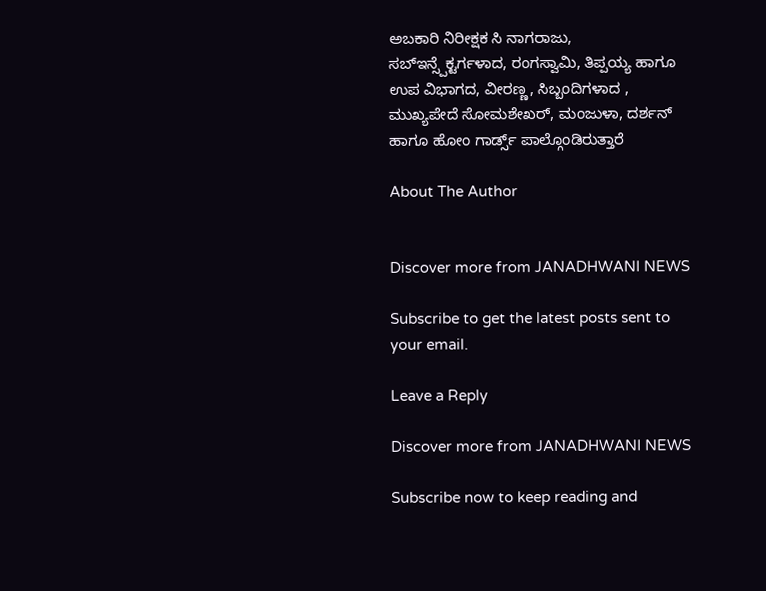ಅಬಕಾರಿ ನಿರೀಕ್ಷಕ ಸಿ ನಾಗರಾಜು, ಸಬ್ಇನ್ಸ್ಪೆಕ್ಟರ್ಗಳಾದ, ರಂಗಸ್ವಾಮಿ, ತಿಪ್ಪಯ್ಯ ಹಾಗೂ ಉಪ ವಿಭಾಗದ, ವೀರಣ್ಣ, ಸಿಬ್ಬಂದಿಗಳಾದ , ಮುಖ್ಯಪೇದೆ ಸೋಮಶೇಖರ್, ಮಂಜುಳಾ, ದರ್ಶನ್ ಹಾಗೂ ಹೋಂ ಗಾರ್ಡ್ಸ್ ಪಾಲ್ಗೊಂಡಿರುತ್ತಾರೆ

About The Author


Discover more from JANADHWANI NEWS

Subscribe to get the latest posts sent to your email.

Leave a Reply

Discover more from JANADHWANI NEWS

Subscribe now to keep reading and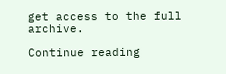get access to the full archive.

Continue reading